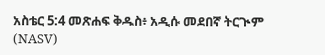አስቴር 5:4 መጽሐፍ ቅዱስ፥ አዲሱ መደበኛ ትርጒም (NASV)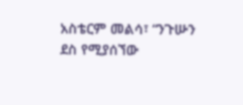አስቴርም መልሳ፣ “ንጉሡን ደስ የሚያሰኘው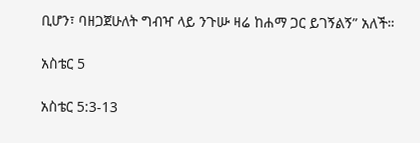ቢሆን፣ ባዘጋጀሁለት ግብዣ ላይ ንጉሡ ዛሬ ከሐማ ጋር ይገኝልኝ” አለች።

አስቴር 5

አስቴር 5:3-13